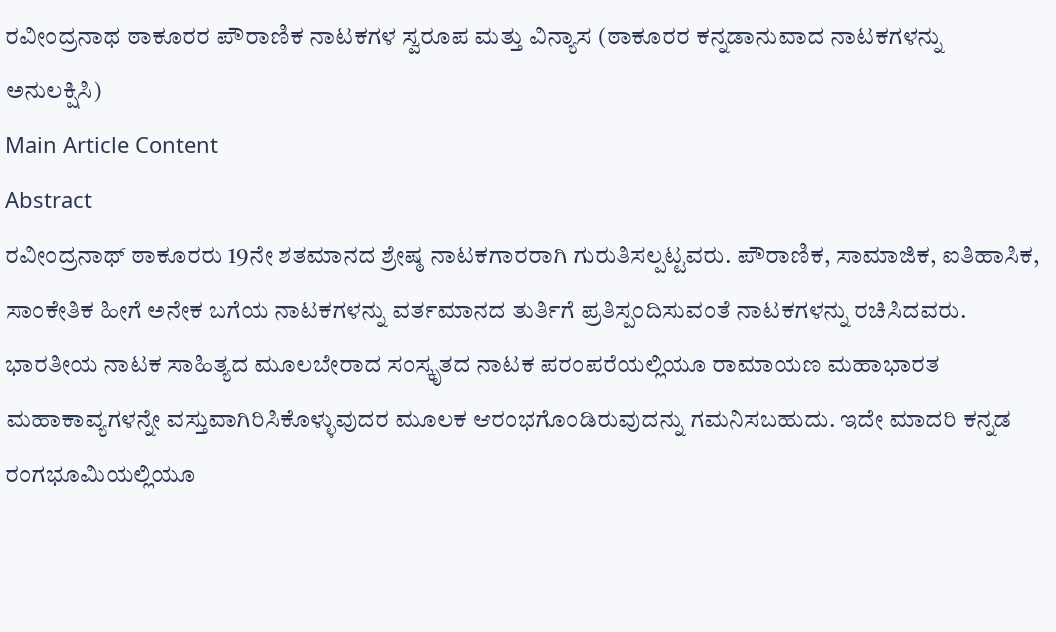ರವೀಂದ್ರನಾಥ ಠಾಕೂರರ ಪೌರಾಣಿಕ ನಾಟಕಗಳ ಸ್ವರೂಪ ಮತ್ತು ವಿನ್ಯಾಸ (ಠಾಕೂರರ ಕನ್ನಡಾನುವಾದ ನಾಟಕಗಳನ್ನು ಅನುಲಕ್ಷಿಸಿ)
Main Article Content
Abstract
ರವೀಂದ್ರನಾಥ್ ಠಾಕೂರರು 19ನೇ ಶತಮಾನದ ಶ್ರೇಷ್ಠ ನಾಟಕಗಾರರಾಗಿ ಗುರುತಿಸಲ್ಪಟ್ಟವರು. ಪೌರಾಣಿಕ, ಸಾಮಾಜಿಕ, ಐತಿಹಾಸಿಕ, ಸಾಂಕೇತಿಕ ಹೀಗೆ ಅನೇಕ ಬಗೆಯ ನಾಟಕಗಳನ್ನು ವರ್ತಮಾನದ ತುರ್ತಿಗೆ ಪ್ರತಿಸ್ಪಂದಿಸುವಂತೆ ನಾಟಕಗಳನ್ನು ರಚಿಸಿದವರು. ಭಾರತೀಯ ನಾಟಕ ಸಾಹಿತ್ಯದ ಮೂಲಬೇರಾದ ಸಂಸ್ಕೃತದ ನಾಟಕ ಪರಂಪರೆಯಲ್ಲಿಯೂ ರಾಮಾಯಣ ಮಹಾಭಾರತ ಮಹಾಕಾವ್ಯಗಳನ್ನೇ ವಸ್ತುವಾಗಿರಿಸಿಕೊಳ್ಳುವುದರ ಮೂಲಕ ಆರಂಭಗೊಂಡಿರುವುದನ್ನು ಗಮನಿಸಬಹುದು. ಇದೇ ಮಾದರಿ ಕನ್ನಡ ರಂಗಭೂಮಿಯಲ್ಲಿಯೂ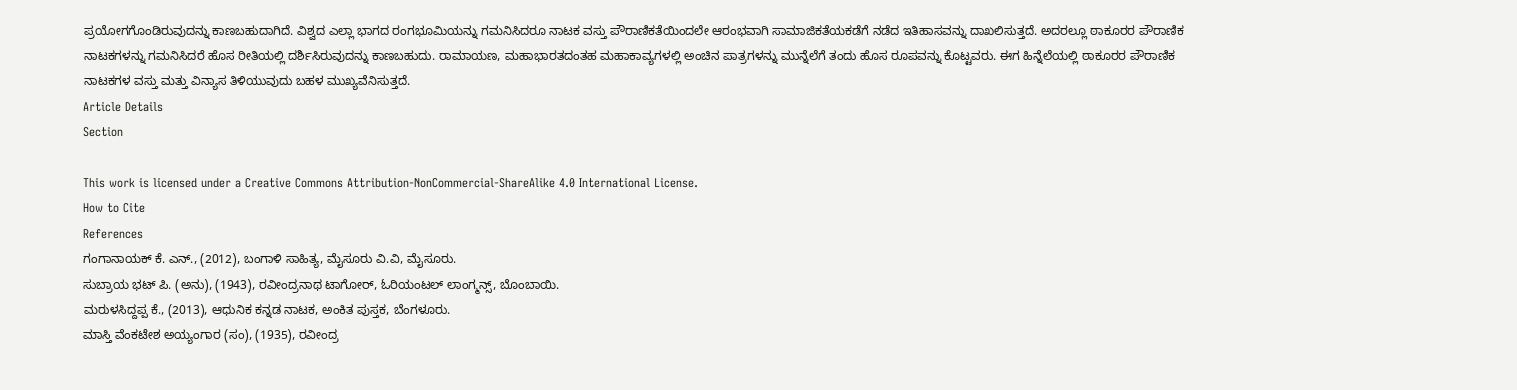ಪ್ರಯೋಗಗೊಂಡಿರುವುದನ್ನು ಕಾಣಬಹುದಾಗಿದೆ. ವಿಶ್ವದ ಎಲ್ಲಾ ಭಾಗದ ರಂಗಭೂಮಿಯನ್ನು ಗಮನಿಸಿದರೂ ನಾಟಕ ವಸ್ತು ಪೌರಾಣಿಕತೆಯಿಂದಲೇ ಆರಂಭವಾಗಿ ಸಾಮಾಜಿಕತೆಯಕಡೆಗೆ ನಡೆದ ಇತಿಹಾಸವನ್ನು ದಾಖಲಿಸುತ್ತದೆ. ಅದರಲ್ಲೂ ಠಾಕೂರರ ಪೌರಾಣಿಕ ನಾಟಕಗಳನ್ನು ಗಮನಿಸಿದರೆ ಹೊಸ ರೀತಿಯಲ್ಲಿ ದರ್ಶಿಸಿರುವುದನ್ನು ಕಾಣಬಹುದು. ರಾಮಾಯಣ, ಮಹಾಭಾರತದಂತಹ ಮಹಾಕಾವ್ಯಗಳಲ್ಲಿ ಅಂಚಿನ ಪಾತ್ರಗಳನ್ನು ಮುನ್ನೆಲೆಗೆ ತಂದು ಹೊಸ ರೂಪವನ್ನು ಕೊಟ್ಟವರು. ಈಗ ಹಿನ್ನೆಲೆಯಲ್ಲಿ ಠಾಕೂರರ ಪೌರಾಣಿಕ ನಾಟಕಗಳ ವಸ್ತು ಮತ್ತು ವಿನ್ಯಾಸ ತಿಳಿಯುವುದು ಬಹಳ ಮುಖ್ಯವೆನಿಸುತ್ತದೆ.
Article Details
Section

This work is licensed under a Creative Commons Attribution-NonCommercial-ShareAlike 4.0 International License.
How to Cite
References
ಗಂಗಾನಾಯಕ್ ಕೆ. ಎನ್., (2012), ಬಂಗಾಳಿ ಸಾಹಿತ್ಯ, ಮೈಸೂರು ವಿ.ವಿ, ಮೈಸೂರು.
ಸುಬ್ರಾಯ ಭಟ್ ಪಿ. (ಅನು), (1943), ರವೀಂದ್ರನಾಥ ಟಾಗೋರ್, ಓರಿಯಂಟಲ್ ಲಾಂಗ್ಮನ್ಸ್, ಬೊಂಬಾಯಿ.
ಮರುಳಸಿದ್ದಪ್ಪ ಕೆ., (2013), ಆಧುನಿಕ ಕನ್ನಡ ನಾಟಕ, ಅಂಕಿತ ಪುಸ್ತಕ, ಬೆಂಗಳೂರು.
ಮಾಸ್ತಿ ವೆಂಕಟೇಶ ಅಯ್ಯಂಗಾರ (ಸಂ), (1935), ರವೀಂದ್ರ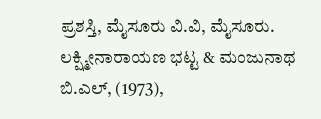ಪ್ರಶಸ್ತಿ, ಮೈಸೂರು ವಿ.ವಿ, ಮೈಸೂರು.
ಲಕ್ಷ್ಮೀನಾರಾಯಣ ಭಟ್ಟ & ಮಂಜುನಾಥ ಬಿ.ಎಲ್, (1973),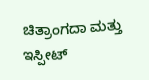ಚಿತ್ರಾಂಗದಾ ಮತ್ತು ಇಸ್ಪೀಟ್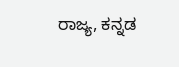ರಾಜ್ಯ, ಕನ್ನಡ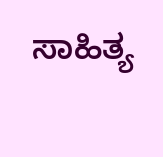ಸಾಹಿತ್ಯ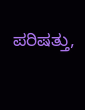ಪರಿಷತ್ತು,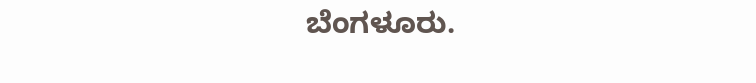ಬೆಂಗಳೂರು.